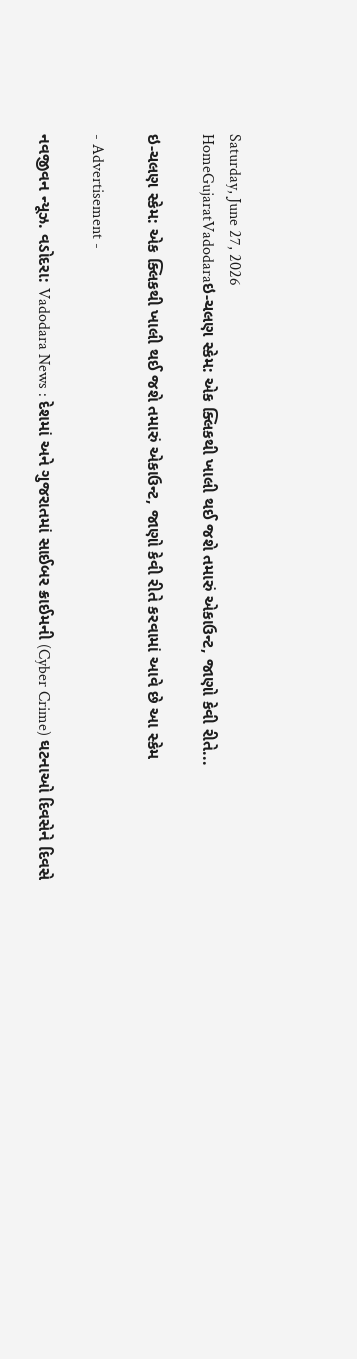Saturday, June 27, 2026
HomeGujaratVadodaraઇ-ચલણ સ્કેમ: એક ક્લિકથી ખાલી થઈ જશે તમારું એકાઉન્ટ, જાણો કેવી રીતે...

ઇ-ચલણ સ્કેમ: એક ક્લિકથી ખાલી થઈ જશે તમારું એકાઉન્ટ, જાણો કેવી રીતે કરવામાં આવે છે આ સ્કેમ

- Advertisement -

નવજીવન ન્યૂઝ. વડોદરા: Vadodara News : દેશમાં અને ગુજરાતમાં સાઈબર ક્રાઈમની (Cyber Crime) ઘટનાઓ દિવસેને દિવસે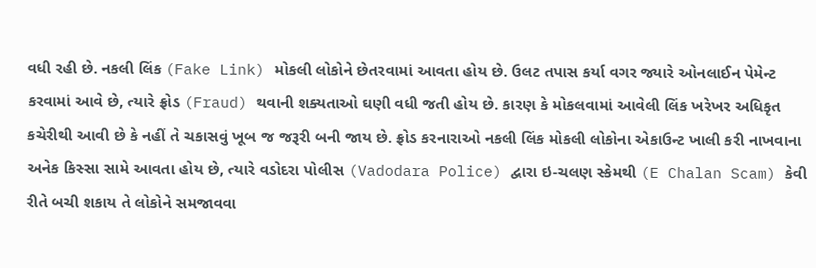વધી રહી છે. નકલી લિંક (Fake Link) મોકલી લોકોને છેતરવામાં આવતા હોય છે. ઉલટ તપાસ કર્યા વગર જ્યારે ઓનલાઈન પેમેન્ટ કરવામાં આવે છે, ત્યારે ફ્રોડ (Fraud) થવાની શક્યતાઓ ઘણી વધી જતી હોય છે. કારણ કે મોકલવામાં આવેલી લિંક ખરેખર અધિકૃત કચેરીથી આવી છે કે નહીં તે ચકાસવું ખૂબ જ જરૂરી બની જાય છે. ફ્રોડ કરનારાઓ નકલી લિંક મોકલી લોકોના એકાઉન્ટ ખાલી કરી નાખવાના અનેક કિસ્સા સામે આવતા હોય છે, ત્યારે વડોદરા પોલીસ (Vadodara Police) દ્વારા ઇ-ચલણ સ્કેમથી (E Chalan Scam) કેવી રીતે બચી શકાય તે લોકોને સમજાવવા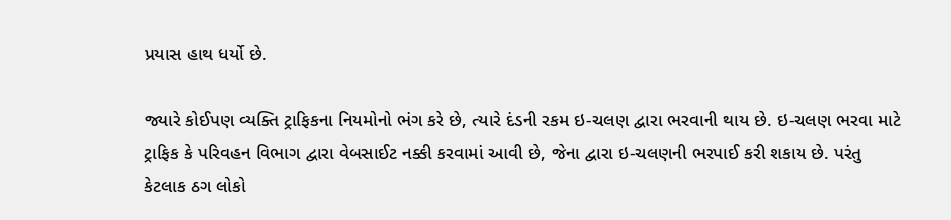પ્રયાસ હાથ ધર્યો છે.

જ્યારે કોઈપણ વ્યક્તિ ટ્રાફિકના નિયમોનો ભંગ કરે છે, ત્યારે દંડની રકમ ઇ-ચલણ દ્વારા ભરવાની થાય છે. ઇ-ચલણ ભરવા માટે ટ્રાફિક કે પરિવહન વિભાગ દ્વારા વેબસાઈટ નક્કી કરવામાં આવી છે, જેના દ્વારા ઇ-ચલણની ભરપાઈ કરી શકાય છે. પરંતુ કેટલાક ઠગ લોકો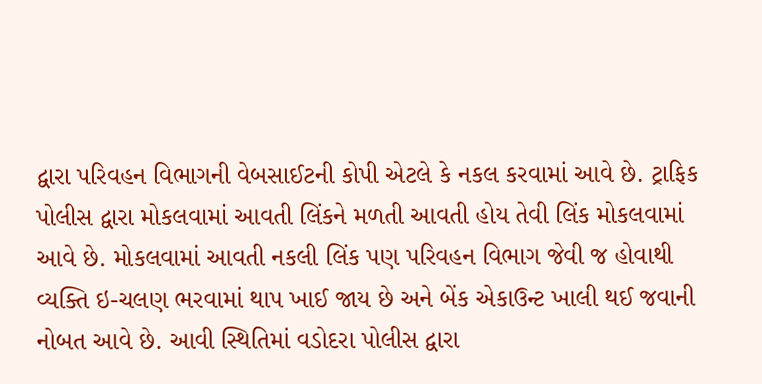દ્વારા પરિવહન વિભાગની વેબસાઈટની કોપી એટલે કે નકલ કરવામાં આવે છે. ટ્રાફિક પોલીસ દ્વારા મોકલવામાં આવતી લિંકને મળતી આવતી હોય તેવી લિંક મોકલવામાં આવે છે. મોકલવામાં આવતી નકલી લિંક પણ પરિવહન વિભાગ જેવી જ હોવાથી વ્યક્તિ ઇ-ચલણ ભરવામાં થાપ ખાઈ જાય છે અને બેંક એકાઉન્ટ ખાલી થઈ જવાની નોબત આવે છે. આવી સ્થિતિમાં વડોદરા પોલીસ દ્વારા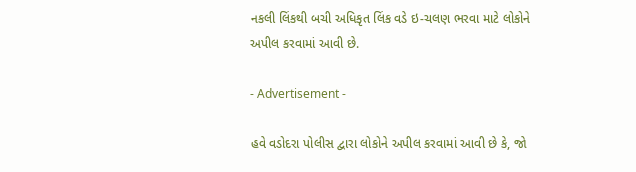નકલી લિંકથી બચી અધિકૃત લિંક વડે ઇ-ચલણ ભરવા માટે લોકોને અપીલ કરવામાં આવી છે.

- Advertisement -

હવે વડોદરા પોલીસ દ્વારા લોકોને અપીલ કરવામાં આવી છે કે, જો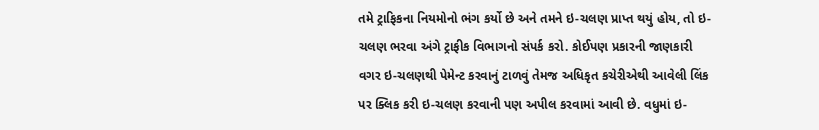તમે ટ્રાફિકના નિયમોનો ભંગ કર્યો છે અને તમને ઇ-ચલણ પ્રાપ્ત થયું હોય, તો ઇ-ચલણ ભરવા અંગે ટ્રાફીક વિભાગનો સંપર્ક કરો. કોઈપણ પ્રકારની જાણકારી વગર ઇ-ચલણથી પેમેન્ટ કરવાનું ટાળવું તેમજ અધિકૃત કચેરીએથી આવેલી લિંક પર ક્લિક કરી ઇ-ચલણ કરવાની પણ અપીલ કરવામાં આવી છે. વધુમાં ઇ-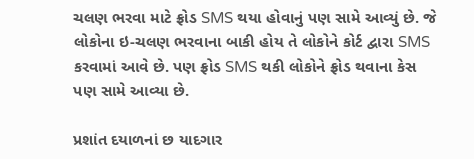ચલણ ભરવા માટે ફ્રોડ SMS થયા હોવાનું પણ સામે આવ્યું છે. જે લોકોના ઇ-ચલણ ભરવાના બાકી હોય તે લોકોને કોર્ટ દ્વારા SMS કરવામાં આવે છે. પણ ફ્રોડ SMS થકી લોકોને ફ્રોડ થવાના કેસ પણ સામે આવ્યા છે.

પ્રશાંત દયાળનાં છ યાદગાર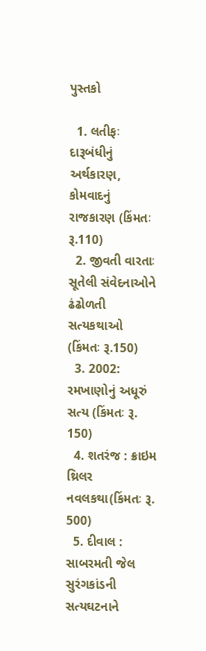પુસ્તકો

  1. લતીફઃ દારૂબંધીનું અર્થકારણ, કોમવાદનું રાજકારણ (કિંમતઃ રૂ.110)
  2. જીવતી વારતાઃ સૂતેલી સંવેદનાઓને ઢંઢોળતી સત્યકથાઓ (કિંમતઃ રૂ.150)
  3. 2002: રમખાણોનું અધૂરું સત્ય (કિંમતઃ રૂ. 150)
  4. શતરંજ : ક્રાઇમ થ્રિલર નવલકથા(કિંમતઃ રૂ. 500)
  5. દીવાલ : સાબરમતી જેલ સુરંગકાંડની સત્યઘટનાને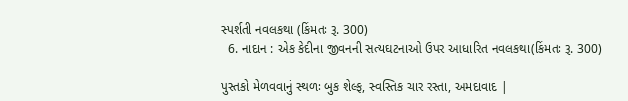સ્પર્શતી નવલકથા (કિંમતઃ રૂ. 300)
  6. નાદાન : એક કેદીના જીવનની સત્યઘટનાઓ ઉપર આધારિત નવલકથા(કિંમતઃ રૂ. 300)

પુસ્તકો મેળવવાનું સ્થળઃ બુક શેલ્ફ, સ્વસ્તિક ચાર રસ્તા, અમદાવાદ |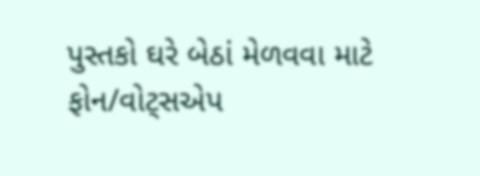પુસ્તકો ઘરે બેઠાં મેળવવા માટે ફોન/વોટ્સએપ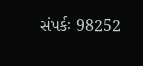સંપર્કઃ 98252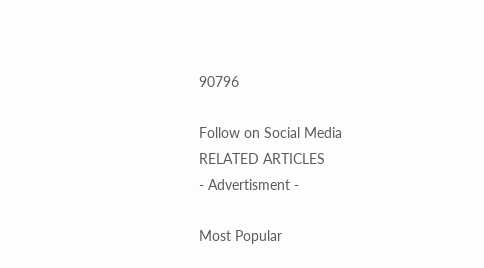90796

Follow on Social Media
RELATED ARTICLES
- Advertisment -

Most Popular